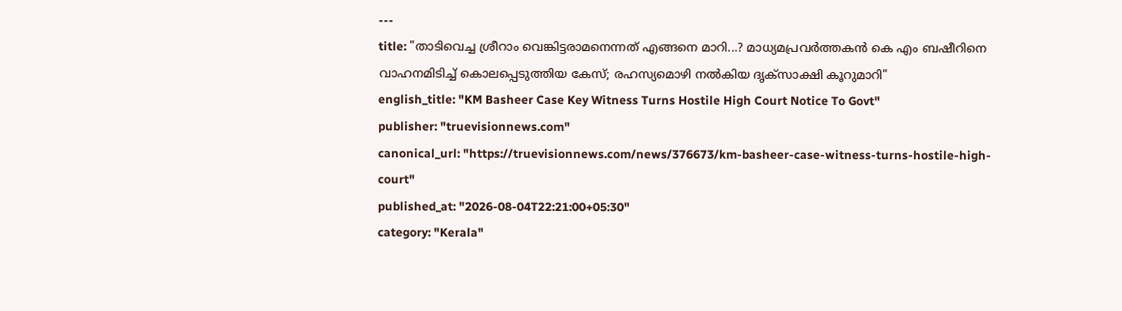---
title: "താടിവെച്ച ശ്രീറാം വെങ്കിട്ടരാമനെന്നത് എങ്ങനെ മാറി...? മാധ്യമപ്രവർത്തകൻ കെ എം ബഷീറിനെ വാഹനമിടിച്ച് കൊലപ്പെടുത്തിയ കേസ്; രഹസ്യമൊഴി നൽകിയ ദൃക്സാക്ഷി കൂറുമാറി"
english_title: "KM Basheer Case Key Witness Turns Hostile High Court Notice To Govt"
publisher: "truevisionnews.com"
canonical_url: "https://truevisionnews.com/news/376673/km-basheer-case-witness-turns-hostile-high-court"
published_at: "2026-08-04T22:21:00+05:30"
category: "Kerala"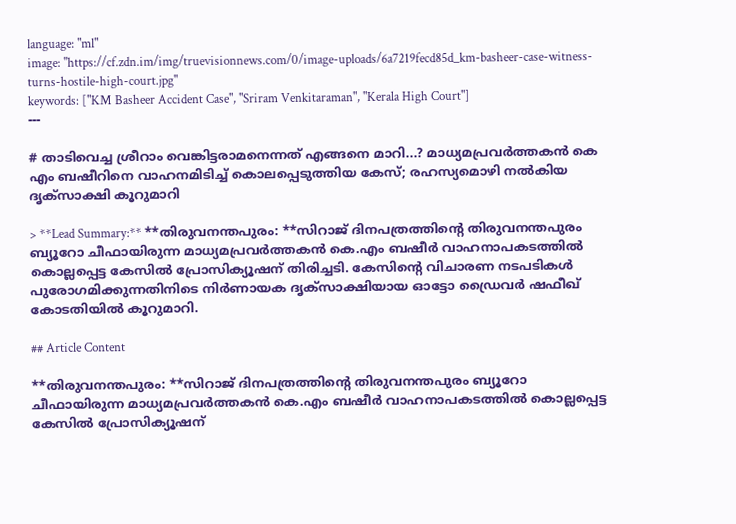language: "ml"
image: "https://cf.zdn.im/img/truevisionnews.com/0/image-uploads/6a7219fecd85d_km-basheer-case-witness-turns-hostile-high-court.jpg"
keywords: ["KM Basheer Accident Case", "Sriram Venkitaraman", "Kerala High Court"]
---

# താടിവെച്ച ശ്രീറാം വെങ്കിട്ടരാമനെന്നത് എങ്ങനെ മാറി...? മാധ്യമപ്രവർത്തകൻ കെ എം ബഷീറിനെ വാഹനമിടിച്ച് കൊലപ്പെടുത്തിയ കേസ്; രഹസ്യമൊഴി നൽകിയ ദൃക്സാക്ഷി കൂറുമാറി

> **Lead Summary:** **തിരുവനന്തപുരം: **സിറാജ് ദിനപത്രത്തിന്റെ തിരുവനന്തപുരം ബ്യൂറോ ചീഫായിരുന്ന മാധ്യമപ്രവർത്തകൻ കെ.എം ബഷീർ വാഹനാപകടത്തിൽ കൊല്ലപ്പെട്ട കേസിൽ പ്രോസിക്യൂഷന് തിരിച്ചടി. കേസിന്റെ വിചാരണ നടപടികൾ പുരോഗമിക്കുന്നതിനിടെ നിർണായക ദൃക്‌സാക്ഷിയായ ഓട്ടോ ഡ്രൈവർ ഷഫീഖ് കോടതിയിൽ കൂറുമാറി.

## Article Content

**തിരുവനന്തപുരം: **സിറാജ് ദിനപത്രത്തിന്റെ തിരുവനന്തപുരം ബ്യൂറോ ചീഫായിരുന്ന മാധ്യമപ്രവർത്തകൻ കെ.എം ബഷീർ വാഹനാപകടത്തിൽ കൊല്ലപ്പെട്ട കേസിൽ പ്രോസിക്യൂഷന്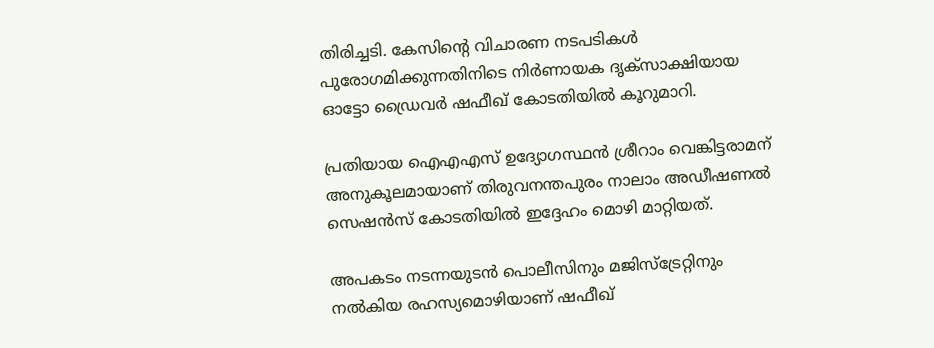തിരിച്ചടി. കേസിന്റെ വിചാരണ നടപടികൾ പുരോഗമിക്കുന്നതിനിടെ നിർണായക ദൃക്‌സാക്ഷിയായ ഓട്ടോ ഡ്രൈവർ ഷഫീഖ് കോടതിയിൽ കൂറുമാറി.

പ്രതിയായ ഐഎഎസ് ഉദ്യോഗസ്ഥൻ ശ്രീറാം വെങ്കിട്ടരാമന് അനുകൂലമായാണ് തിരുവനന്തപുരം നാലാം അഡീഷണൽ സെഷൻസ് കോടതിയിൽ ഇദ്ദേഹം മൊഴി മാറ്റിയത്.

അപകടം നടന്നയുടൻ പൊലീസിനും മജിസ്ട്രേറ്റിനും നൽകിയ രഹസ്യമൊഴിയാണ് ഷഫീഖ്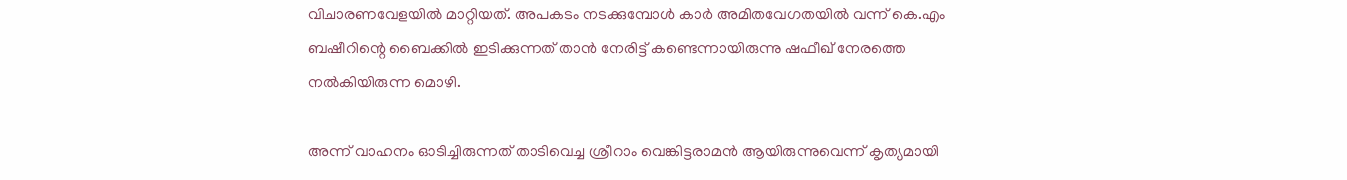വിചാരണവേളയിൽ മാറ്റിയത്. അപകടം നടക്കുമ്പോൾ കാർ അമിതവേഗതയിൽ വന്ന് കെ.എം ബഷീറിന്റെ ബൈക്കിൽ ഇടിക്കുന്നത് താൻ നേരിട്ട് കണ്ടെന്നായിരുന്നു ഷഫീഖ് നേരത്തെ നൽകിയിരുന്ന മൊഴി.

അന്ന് വാഹനം ഓടിച്ചിരുന്നത് താടിവെച്ച ശ്രീറാം വെങ്കിട്ടരാമൻ ആയിരുന്നുവെന്ന് കൃത്യമായി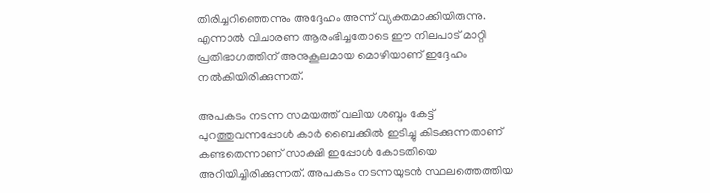തിരിച്ചറിഞ്ഞെന്നും അദ്ദേഹം അന്ന് വ്യക്തമാക്കിയിരുന്നു. എന്നാൽ വിചാരണ ആരംഭിച്ചതോടെ ഈ നിലപാട് മാറ്റി പ്രതിഭാഗത്തിന് അനുകൂലമായ മൊഴിയാണ് ഇദ്ദേഹം നൽകിയിരിക്കുന്നത്.

അപകടം നടന്ന സമയത്ത് വലിയ ശബ്ദം കേട്ട് പുറത്തുവന്നപ്പോൾ കാർ ബൈക്കിൽ ഇടിച്ചു കിടക്കുന്നതാണ് കണ്ടതെന്നാണ് സാക്ഷി ഇപ്പോൾ കോടതിയെ അറിയിച്ചിരിക്കുന്നത്. അപകടം നടന്നയുടൻ സ്ഥലത്തെത്തിയ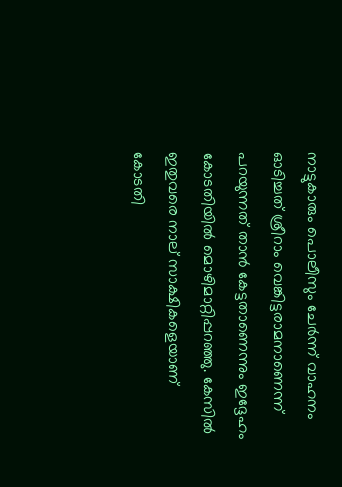നാട്ടുകാരും പൊലീസും ചേർന്ന് വാഹനം ഓടിച്ചത് ശ്രീറാം വെങ്കിട്ടരാമനാണെന്ന് പറയുന്നത് താൻ കേട്ടതാണെന്നും ഇദ്ദേഹം കോടതിയിൽ മൊഴിമാറ്റിപ്പറഞ്ഞു. കേസിൽ ഇതുവരെ നാല് സാക്ഷികളെയാണ് കോടതി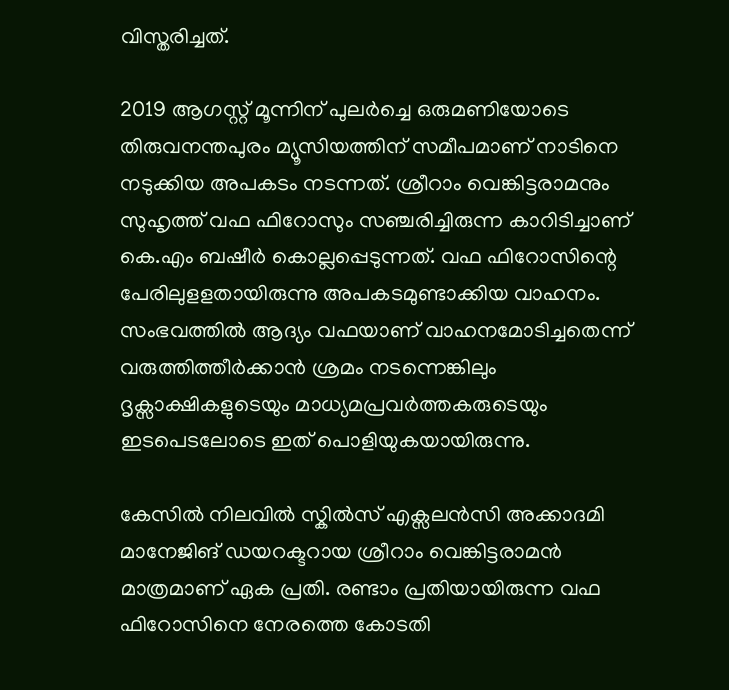വിസ്തരിച്ചത്.

2019 ആഗസ്റ്റ് മൂന്നിന് പുലർച്ചെ ഒരുമണിയോടെ തിരുവനന്തപുരം മ്യൂസിയത്തിന് സമീപമാണ് നാടിനെ നടുക്കിയ അപകടം നടന്നത്. ശ്രീറാം വെങ്കിട്ടരാമനും സുഹൃത്ത് വഫ ഫിറോസും സഞ്ചരിച്ചിരുന്ന കാറിടിച്ചാണ് കെ.എം ബഷീർ കൊല്ലപ്പെടുന്നത്. വഫ ഫിറോസിന്റെ പേരിലുളളതായിരുന്നു അപകടമുണ്ടാക്കിയ വാഹനം. സംഭവത്തിൽ ആദ്യം വഫയാണ് വാഹനമോടിച്ചതെന്ന് വരുത്തിത്തീർക്കാൻ ശ്രമം നടന്നെങ്കിലും ദൃക്സാക്ഷികളുടെയും മാധ്യമപ്രവർത്തകരുടെയും ഇടപെടലോടെ ഇത് പൊളിയുകയായിരുന്നു.

കേസിൽ നിലവിൽ സ്കിൽസ് എക്സലൻസി അക്കാദമി മാനേജിങ് ഡയറക്ടറായ ശ്രീറാം വെങ്കിട്ടരാമൻ മാത്രമാണ് ഏക പ്രതി. രണ്ടാം പ്രതിയായിരുന്ന വഫ ഫിറോസിനെ നേരത്തെ കോടതി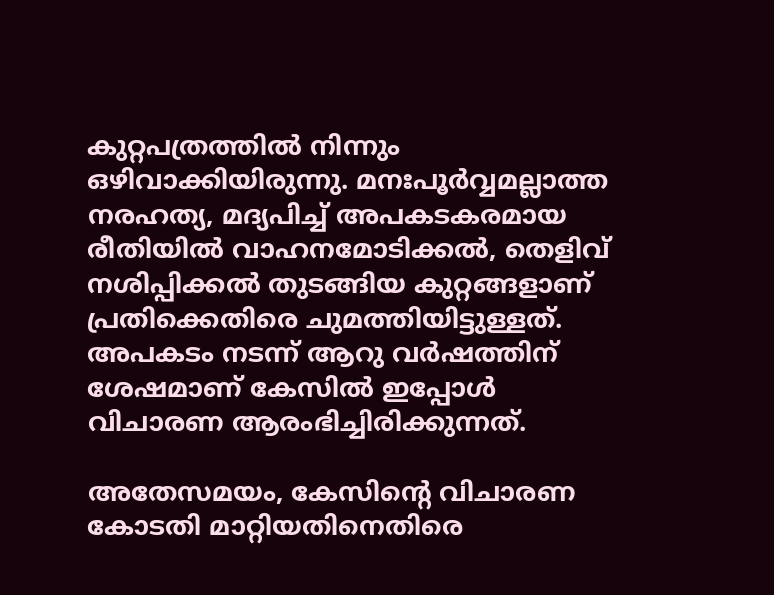കുറ്റപത്രത്തിൽ നിന്നും ഒഴിവാക്കിയിരുന്നു. മനഃപൂർവ്വമല്ലാത്ത നരഹത്യ, മദ്യപിച്ച് അപകടകരമായ രീതിയിൽ വാഹനമോടിക്കൽ, തെളിവ് നശിപ്പിക്കൽ തുടങ്ങിയ കുറ്റങ്ങളാണ് പ്രതിക്കെതിരെ ചുമത്തിയിട്ടുള്ളത്. അപകടം നടന്ന് ആറു വർഷത്തിന് ശേഷമാണ് കേസിൽ ഇപ്പോൾ വിചാരണ ആരംഭിച്ചിരിക്കുന്നത്.

അതേസമയം, കേസിന്റെ വിചാരണ കോടതി മാറ്റിയതിനെതിരെ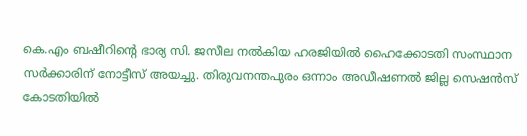കെ.എം ബഷീറിന്റെ ഭാര്യ സി. ജസീല നൽകിയ ഹരജിയിൽ ഹൈക്കോടതി സംസ്ഥാന സർക്കാരിന് നോട്ടീസ് അയച്ചു. തിരുവനന്തപുരം ഒന്നാം അഡീഷണൽ ജില്ല സെഷൻസ് കോടതിയിൽ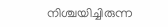നിശ്ചയിച്ചിരുന്ന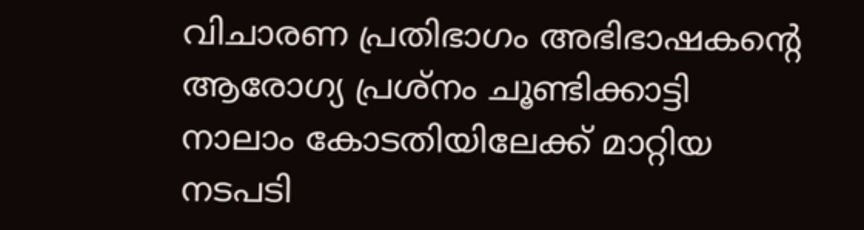വിചാരണ പ്രതിഭാഗം അഭിഭാഷകന്റെ ആരോഗ്യ പ്രശ്നം ചൂണ്ടിക്കാട്ടി നാലാം കോടതിയിലേക്ക് മാറ്റിയ നടപടി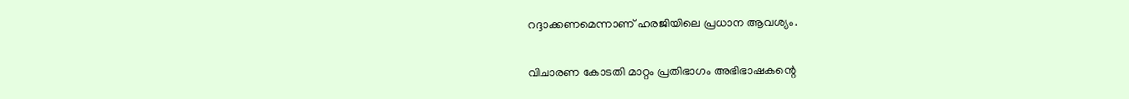റദ്ദാക്കണമെന്നാണ് ഹരജിയിലെ പ്രധാന ആവശ്യം.

വിചാരണ കോടതി മാറ്റം പ്രതിഭാഗം അഭിഭാഷകന്റെ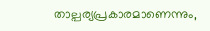താല്പര്യപ്രകാരമാണെന്നും,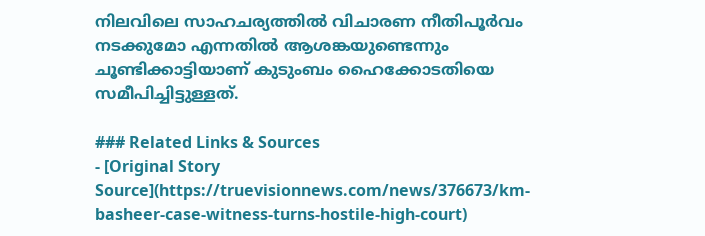നിലവിലെ സാഹചര്യത്തിൽ വിചാരണ നീതിപൂർവം നടക്കുമോ എന്നതിൽ ആശങ്കയുണ്ടെന്നും ചൂണ്ടിക്കാട്ടിയാണ് കുടുംബം ഹൈക്കോടതിയെ സമീപിച്ചിട്ടുള്ളത്.

### Related Links & Sources
- [Original Story Source](https://truevisionnews.com/news/376673/km-basheer-case-witness-turns-hostile-high-court)